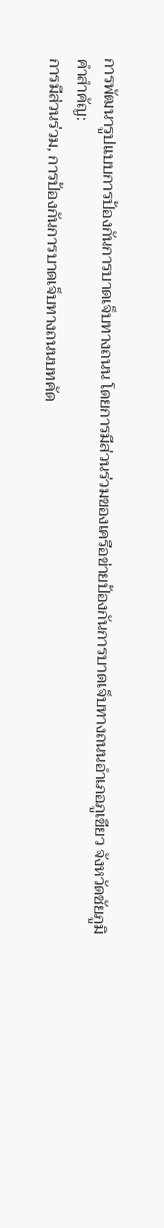การพัฒนารูปแบบการป้องกันการบาดเจ็บทางถนน โดยการมีส่วนร่วมของเครือข่ายป้องกันการบาดเจ็บทางถนนอำเภอภูเขียว จังหวัดชัยภูมิ
คำสำคัญ:
การมีส่วนร่วม, การป้องกันการบาดเจ็บทางถนนบทคัด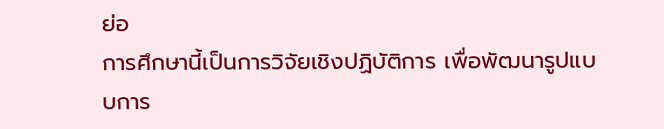ย่อ
การศึกษานี้เป็นการวิจัยเชิงปฏิบัติการ เพื่อพัฒนารูปแบบการ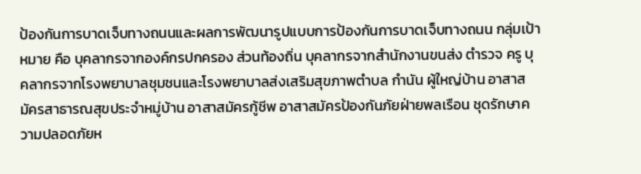ป้องกันการบาดเจ็บทางถนนและผลการพัฒนารูปแบบการป้องกันการบาดเจ็บทางถนน กลุ่มเป้าหมาย คือ บุคลากรจากองค์กรปกครอง ส่วนท้องถิ่น บุคลากรจากสำนักงานขนส่ง ตำรวจ ครู บุคลากรจากโรงพยาบาลชุมชนและโรงพยาบาลส่งเสริมสุขภาพตำบล กำนัน ผู้ใหญ่บ้าน อาสาสมัครสาธารณสุขประจำหมู่บ้าน อาสาสมัครกู้ชีพ อาสาสมัครป้องกันภัยฝ่ายพลเรือน ชุดรักษาความปลอดภัยห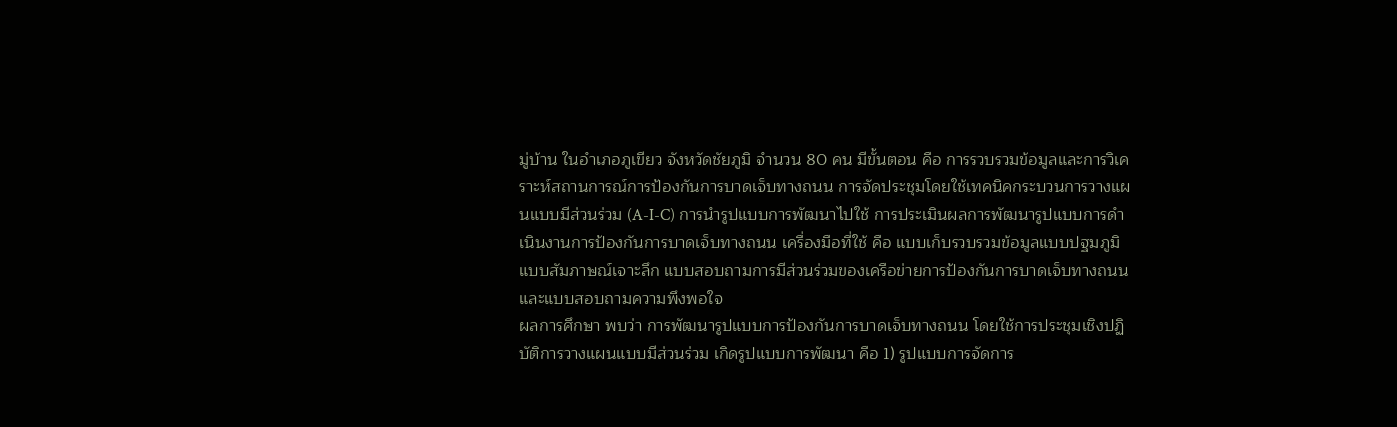มู่บ้าน ในอำเภอภูเขียว จังหวัดชัยภูมิ จำนวน 80 คน มีขั้นตอน คือ การรวบรวมข้อมูลและการวิเคราะห์สถานการณ์การป้องกันการบาดเจ็บทางถนน การจัดประชุมโดยใช้เทคนิคกระบวนการวางแผนแบบมีส่วนร่วม (A-I-C) การนำรูปแบบการพัฒนาไปใช้ การประเมินผลการพัฒนารูปแบบการดำเนินงานการป้องกันการบาดเจ็บทางถนน เครื่องมือที่ใช้ คือ แบบเก็บรวบรวมข้อมูลแบบปฐมภูมิ แบบสัมภาษณ์เจาะลึก แบบสอบถามการมีส่วนร่วมของเครือข่ายการป้องกันการบาดเจ็บทางถนน และแบบสอบถามความพึงพอใจ
ผลการศึกษา พบว่า การพัฒนารูปแบบการป้องกันการบาดเจ็บทางถนน โดยใช้การประชุมเชิงปฏิบัติการวางแผนแบบมีส่วนร่วม เกิดรูปแบบการพัฒนา คือ 1) รูปแบบการจัดการ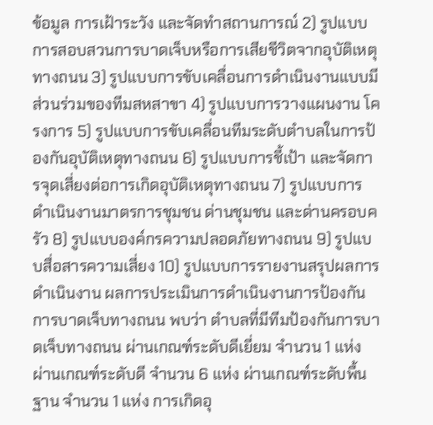ข้อมูล การเฝ้าระวัง และจัดทำสถานการณ์ 2) รูปแบบการสอบสวนการบาดเจ็บหรือการเสียชีวิตจากอุบัติเหตุทางถนน 3) รูปแบบการขับเคลื่อนการดำเนินงานแบบมีส่วนร่วมของทีมสหสาขา 4) รูปแบบการวางแผนงาน โครงการ 5) รูปแบบการขับเคลื่อนทีมระดับตำบลในการป้องกันอุบัติเหตุทางถนน 6) รูปแบบการชี้เป้า และจัดการจุดเสี่ยงต่อการเกิดอุบัติเหตุทางถนน 7) รูปแบบการดำเนินงานมาตรการชุมชน ด่านชุมชน และด่านครอบครัว 8) รูปแบบองค์กรความปลอดภัยทางถนน 9) รูปแบบสื่อสารความเสี่ยง 10) รูปแบบการรายงานสรุปผลการดำเนินงาน ผลการประเมินการดำเนินงานการป้องกันการบาดเจ็บทางถนน พบว่า ตำบลที่มีทีมป้องกันการบาดเจ็บทางถนน ผ่านเกณฑ์ระดับดีเยี่ยม จำนวน 1 แห่ง ผ่านเกณฑ์ระดับดี จำนวน 6 แห่ง ผ่านเกณฑ์ระดับพื้นฐาน จำนวน 1 แห่ง การเกิดอุ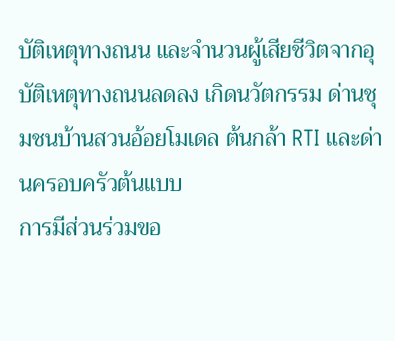บัติเหตุทางถนน และจำนวนผู้เสียชีวิตจากอุบัติเหตุทางถนนลดลง เกิดนวัตกรรม ด่านชุมชนบ้านสวนอ้อยโมเดล ต้นกล้า RTI และด่านครอบครัวต้นแบบ
การมีส่วนร่วมขอ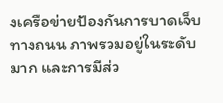งเครือข่ายป้องกันการบาดเจ็บทางถนน ภาพรวมอยู่ในระดับมาก และการมีส่ว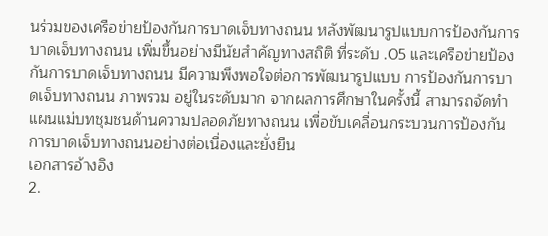นร่วมของเครือข่ายป้องกันการบาดเจ็บทางถนน หลังพัฒนารูปแบบการป้องกันการบาดเจ็บทางถนน เพิ่มขึ้นอย่างมีนัยสำคัญทางสถิติ ที่ระดับ .05 และเครือข่ายป้องกันการบาดเจ็บทางถนน มีความพึงพอใจต่อการพัฒนารูปแบบ การป้องกันการบาดเจ็บทางถนน ภาพรวม อยู่ในระดับมาก จากผลการศึกษาในครั้งนี้ สามารถจัดทำแผนแม่บทชุมชนด้านความปลอดภัยทางถนน เพื่อขับเคลื่อนกระบวนการป้องกันการบาดเจ็บทางถนนอย่างต่อเนื่องและยั่งยืน
เอกสารอ้างอิง
2.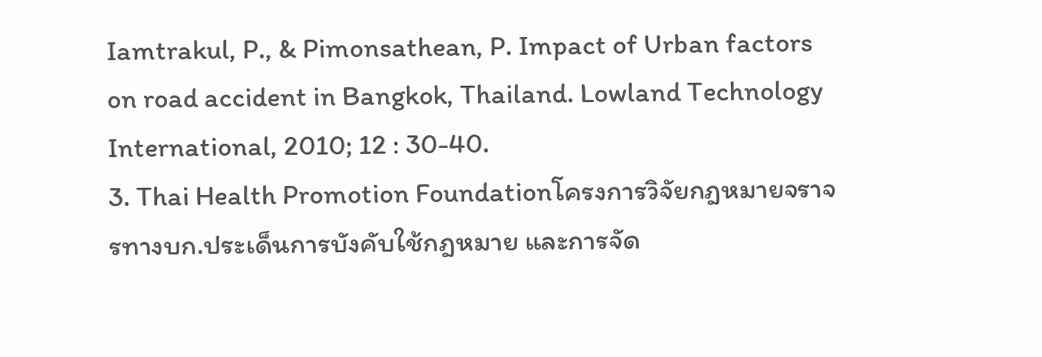Iamtrakul, P., & Pimonsathean, P. Impact of Urban factors on road accident in Bangkok, Thailand. Lowland Technology International, 2010; 12 : 30-40.
3. Thai Health Promotion Foundationโครงการวิจัยกฎหมายจราจรทางบก.ประเด็นการบังคับใช้กฎหมาย และการจัด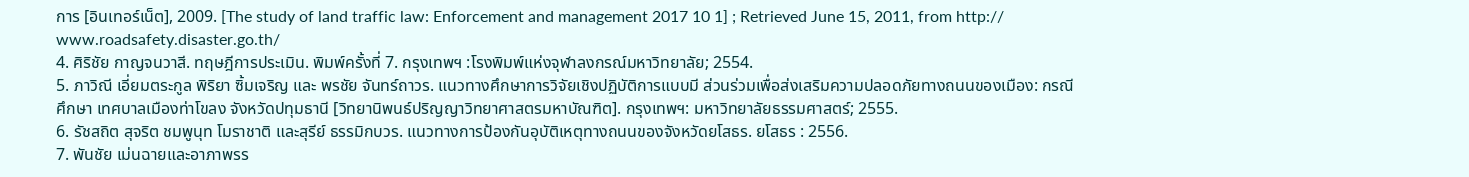การ [อินเทอร์เน็ต], 2009. [The study of land traffic law: Enforcement and management 2017 10 1] ; Retrieved June 15, 2011, from http:// www.roadsafety.disaster.go.th/
4. ศิริชัย กาญจนวาสี. ทฤษฎีการประเมิน. พิมพ์ครั้งที่ 7. กรุงเทพฯ :โรงพิมพ์แห่งจุฬาลงกรณ์มหาวิทยาลัย; 2554.
5. ภาวิณี เอี่ยมตระกูล พิริยา ซิ้มเจริญ และ พรชัย จันทร์ถาวร. แนวทางศึกษาการวิจัยเชิงปฏิบัติการแบบมี ส่วนร่วมเพื่อส่งเสริมความปลอดภัยทางถนนของเมือง: กรณีศึกษา เทศบาลเมืองท่าโขลง จังหวัดปทุมธานี [วิทยานิพนธ์ปริญญาวิทยาศาสตรมหาบัณฑิต]. กรุงเทพฯ: มหาวิทยาลัยธรรมศาสตร์; 2555.
6. รัชสถิต สุจริต ชมพูนุท โมราชาติ และสุรีย์ ธรรมิกบวร. แนวทางการป้องกันอุบัติเหตุทางถนนของจังหวัดยโสธร. ยโสธร : 2556.
7. พันชัย เม่นฉายและอาภาพรร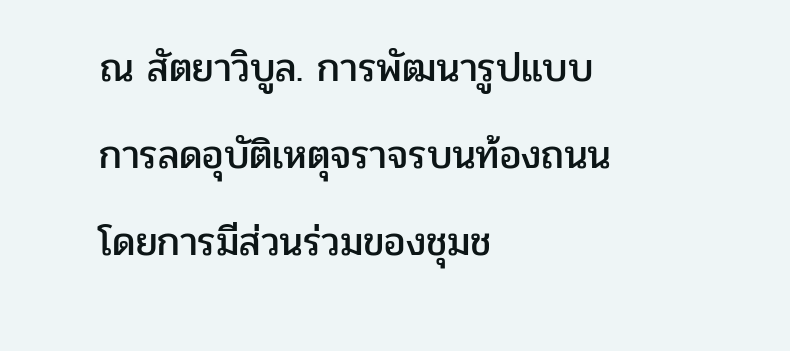ณ สัตยาวิบูล. การพัฒนารูปแบบการลดอุบัติเหตุจราจรบนท้องถนนโดยการมีส่วนร่วมของชุมช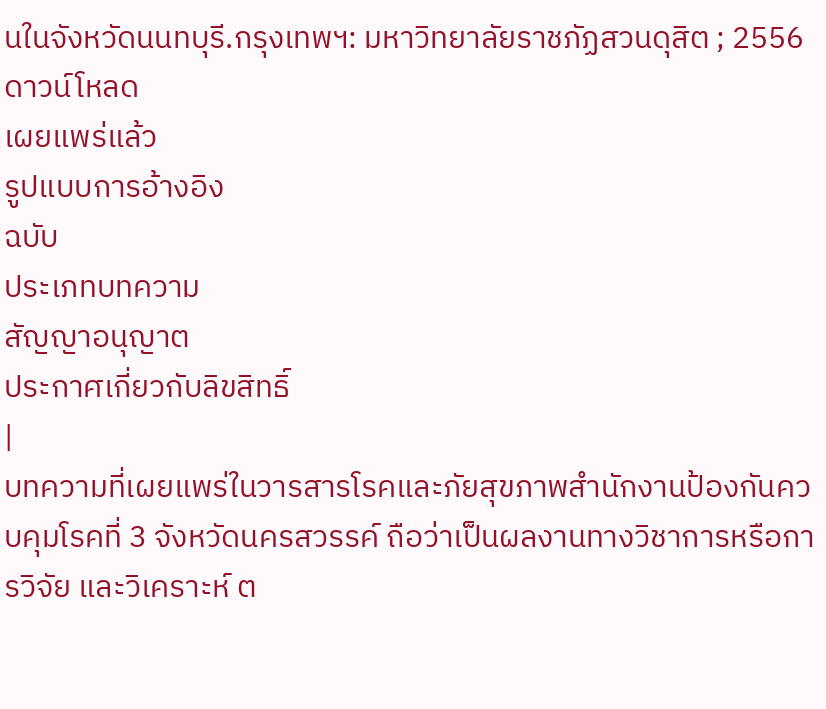นในจังหวัดนนทบุรี.กรุงเทพฯ: มหาวิทยาลัยราชภัฏสวนดุสิต ; 2556
ดาวน์โหลด
เผยแพร่แล้ว
รูปแบบการอ้างอิง
ฉบับ
ประเภทบทความ
สัญญาอนุญาต
ประกาศเกี่ยวกับลิขสิทธิ์
|
บทความที่เผยแพร่ในวารสารโรคและภัยสุขภาพสำนักงานป้องกันควบคุมโรคที่ 3 จังหวัดนครสวรรค์ ถือว่าเป็นผลงานทางวิชาการหรือการวิจัย และวิเคราะห์ ต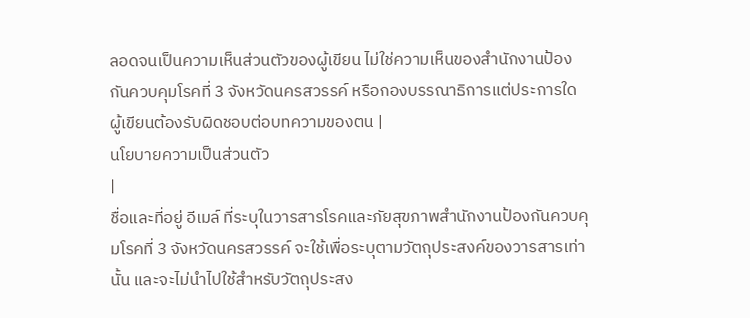ลอดจนเป็นความเห็นส่วนตัวของผู้เขียน ไม่ใช่ความเห็นของสำนักงานป้องกันควบคุมโรคที่ 3 จังหวัดนครสวรรค์ หรือกองบรรณาธิการแต่ประการใด ผู้เขียนต้องรับผิดชอบต่อบทความของตน |
นโยบายความเป็นส่วนตัว
|
ชื่อและที่อยู่ อีเมล์ ที่ระบุในวารสารโรคและภัยสุขภาพสำนักงานป้องกันควบคุมโรคที่ 3 จังหวัดนครสวรรค์ จะใช้เพื่อระบุตามวัตถุประสงค์ของวารสารเท่านั้น และจะไม่นำไปใช้สำหรับวัตถุประสง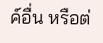ค์อื่น หรือต่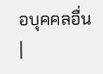อบุคคลอื่น |